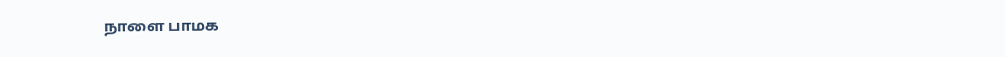நாளை பாமக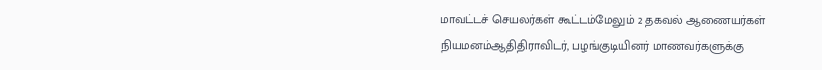மாவட்டச் செயலர்கள் கூட்டம்மேலும் 2 தகவல் ஆணையர்கள் நியமனம்ஆதிதிராவிடர், பழங்குடியினர் மாணவர்களுக்கு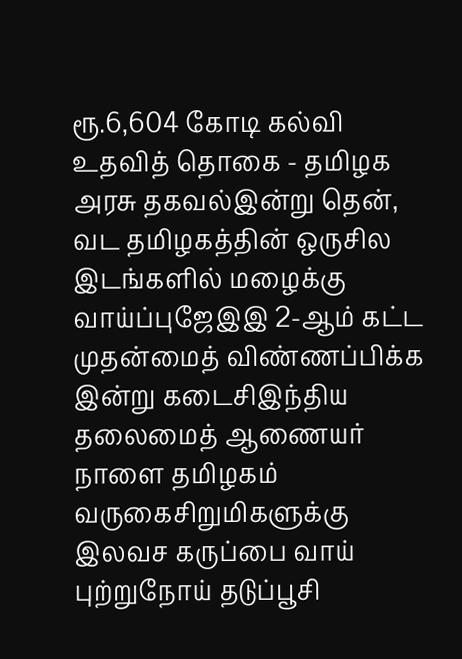ரூ.6,604 கோடி கல்வி உதவித் தொகை - தமிழக அரசு தகவல்இன்று தென், வட தமிழகத்தின் ஒருசில இடங்களில் மழைக்கு வாய்ப்புஜேஇஇ 2-ஆம் கட்ட முதன்மைத் விண்ணப்பிக்க இன்று கடைசிஇந்திய தலைமைத் ஆணையர் நாளை தமிழகம் வருகைசிறுமிகளுக்கு இலவச கருப்பை வாய் புற்றுநோய் தடுப்பூசி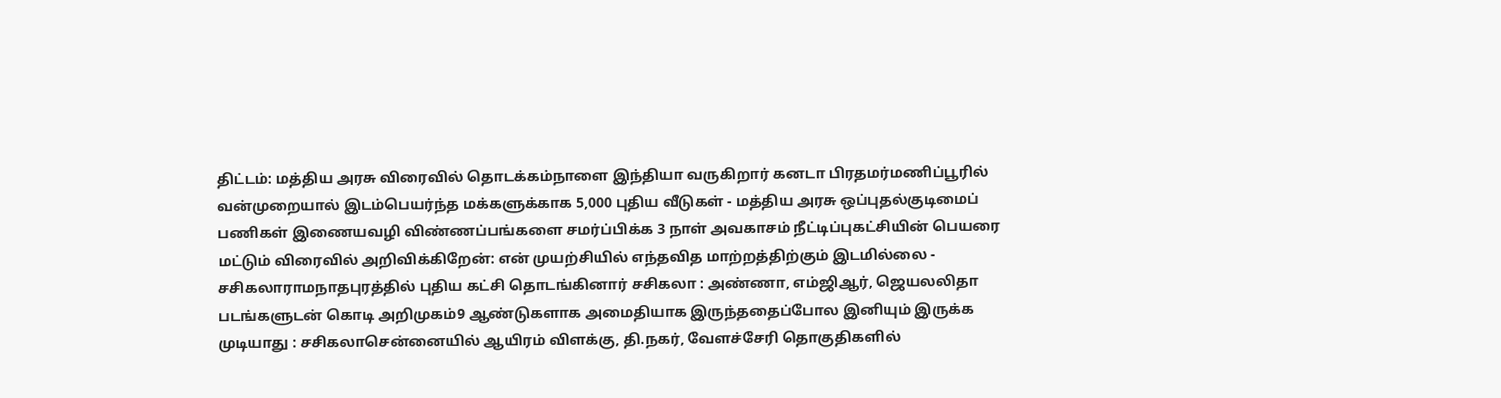திட்டம்: மத்திய அரசு விரைவில் தொடக்கம்நாளை இந்தியா வருகிறார் கனடா பிரதமர்மணிப்பூரில் வன்முறையால் இடம்பெயர்ந்த மக்களுக்காக 5,000 புதிய வீடுகள் - மத்திய அரசு ஒப்புதல்குடிமைப் பணிகள் இணையவழி விண்ணப்பங்களை சமர்ப்பிக்க 3 நாள் அவகாசம் நீட்டிப்புகட்சியின் பெயரை மட்டும் விரைவில் அறிவிக்கிறேன்: என் முயற்சியில் எந்தவித மாற்றத்திற்கும் இடமில்லை - சசிகலாராமநாதபுரத்தில் புதிய கட்சி தொடங்கினார் சசிகலா : அண்ணா, எம்ஜிஆர், ஜெயலலிதா படங்களுடன் கொடி அறிமுகம்9 ஆண்டுகளாக அமைதியாக இருந்ததைப்போல இனியும் இருக்க முடியாது : சசிகலாசென்னையில் ஆயிரம் விளக்கு, தி.நகர், வேளச்சேரி தொகுதிகளில்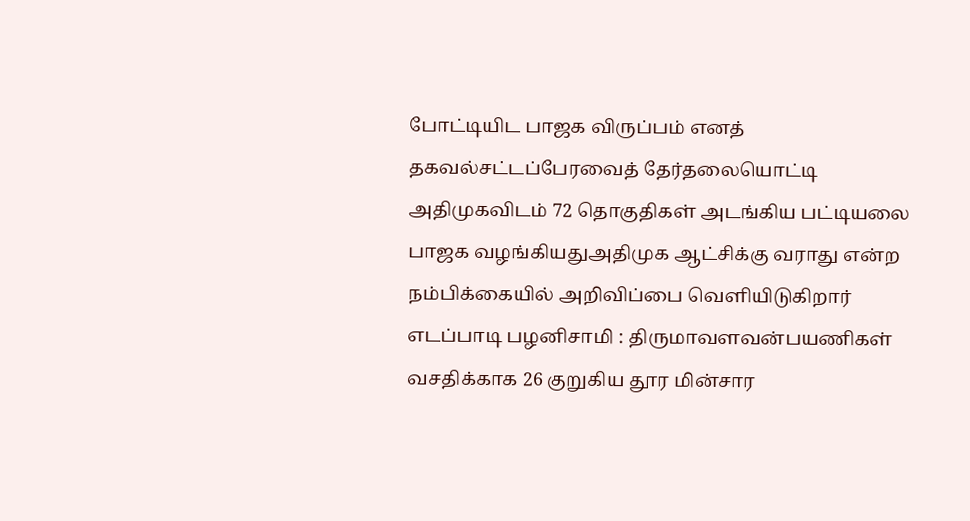போட்டியிட பாஜக விருப்பம் எனத் தகவல்சட்டப்பேரவைத் தேர்தலையொட்டி அதிமுகவிடம் 72 தொகுதிகள் அடங்கிய பட்டியலை பாஜக வழங்கியதுஅதிமுக ஆட்சிக்கு வராது என்ற நம்பிக்கையில் அறிவிப்பை வெளியிடுகிறார் எடப்பாடி பழனிசாமி : திருமாவளவன்பயணிகள் வசதிக்காக 26 குறுகிய தூர மின்சார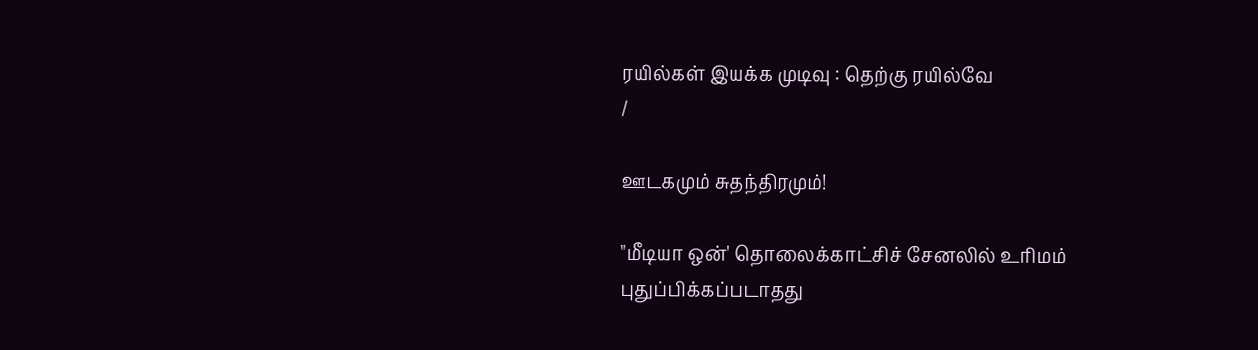ரயில்கள் இயக்க முடிவு : தெற்கு ரயில்வே
/

ஊடகமும் சுதந்திரமும்!

"மீடியா ஒன்' தொலைக்காட்சிச் சேனலில் உரிமம் புதுப்பிக்கப்படாதது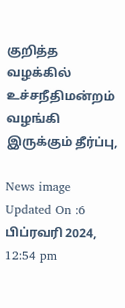குறித்த வழக்கில் உச்சநீதிமன்றம் வழங்கி இருக்கும் தீர்ப்பு,

News image
Updated On :6 பிப்ரவரி 2024, 12:54 pm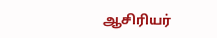ஆசிரியர்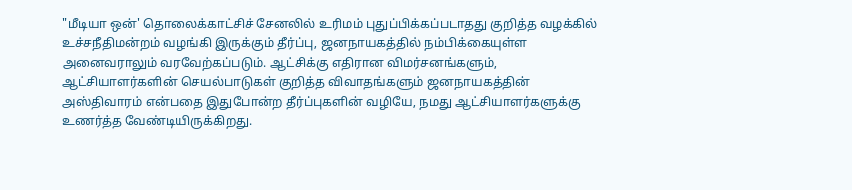"மீடியா ஒன்' தொலைக்காட்சிச் சேனலில் உரிமம் புதுப்பிக்கப்படாதது குறித்த வழக்கில் உச்சநீதிமன்றம் வழங்கி இருக்கும் தீர்ப்பு, ஜனநாயகத்தில் நம்பிக்கையுள்ள அனைவராலும் வரவேற்கப்படும். ஆட்சிக்கு எதிரான விமர்சனங்களும், ஆட்சியாளர்களின் செயல்பாடுகள் குறித்த விவாதங்களும் ஜனநாயகத்தின் அஸ்திவாரம் என்பதை இதுபோன்ற தீர்ப்புகளின் வழியே, நமது ஆட்சியாளர்களுக்கு உணர்த்த வேண்டியிருக்கிறது.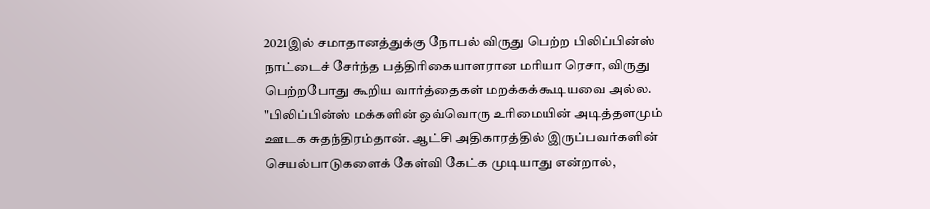2021இல் சமாதானத்துக்கு நோபல் விருது பெற்ற பிலிப்பின்ஸ் நாட்டைச் சேர்ந்த பத்திரிகையாளரான மரியா ரெசா, விருது பெற்றபோது கூறிய வார்த்தைகள் மறக்கக்கூடியவை அல்ல. "பிலிப்பின்ஸ் மக்களின் ஒவ்வொரு உரிமையின் அடித்தளமும் ஊடக சுதந்திரம்தான். ஆட்சி அதிகாரத்தில் இருப்பவர்களின் செயல்பாடுகளைக் கேள்வி கேட்க முடியாது என்றால்,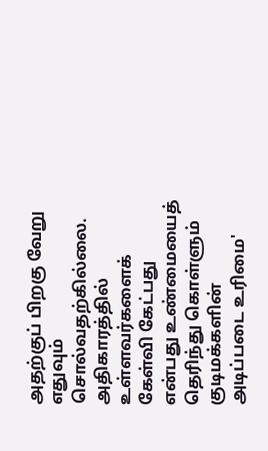அதற்குப் பிறகு வேறு எதுவும் சொல்வதற்கில்லை. அதிகாரத்தில் உள்ளவர்களைக் கேள்வி கேட்பது என்பது உண்மையைத் தெரிந்து கொள்ளும் குடிமக்களின் அடிப்படை உரிமை'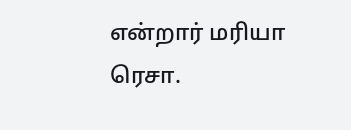என்றார் மரியா ரெசா.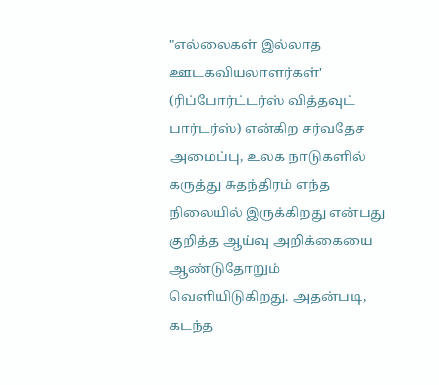"எல்லைகள் இல்லாத ஊடகவியலாளர்கள்' (ரிப்போர்ட்டர்ஸ் வித்தவுட் பார்டர்ஸ்) என்கிற சர்வதேச அமைப்பு, உலக நாடுகளில் கருத்து சுதந்திரம் எந்த நிலையில் இருக்கிறது என்பது குறித்த ஆய்வு அறிக்கையை ஆண்டுதோறும் வெளியிடுகிறது. அதன்படி, கடந்த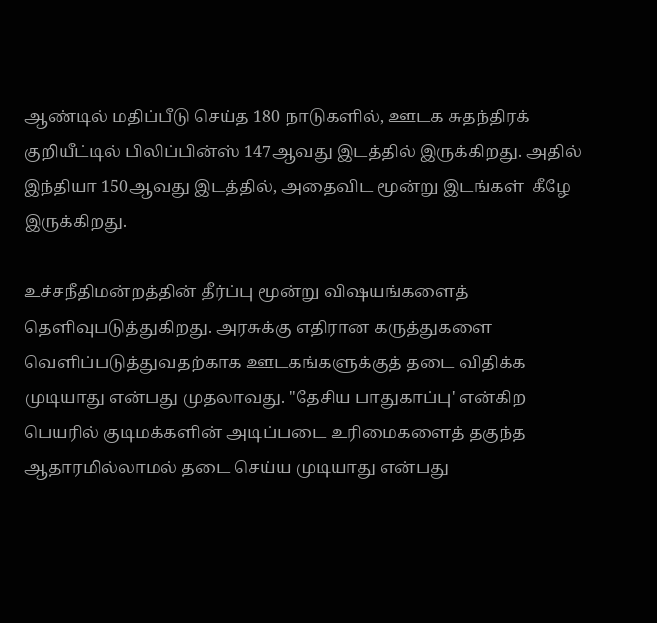ஆண்டில் மதிப்பீடு செய்த 180 நாடுகளில், ஊடக சுதந்திரக் குறியீட்டில் பிலிப்பின்ஸ் 147ஆவது இடத்தில் இருக்கிறது. அதில் இந்தியா 150ஆவது இடத்தில், அதைவிட மூன்று இடங்கள்  கீழே இருக்கிறது.

உச்சநீதிமன்றத்தின் தீர்ப்பு மூன்று விஷயங்களைத் தெளிவுபடுத்துகிறது. அரசுக்கு எதிரான கருத்துகளை வெளிப்படுத்துவதற்காக ஊடகங்களுக்குத் தடை விதிக்க முடியாது என்பது முதலாவது. "தேசிய பாதுகாப்பு' என்கிற பெயரில் குடிமக்களின் அடிப்படை உரிமைகளைத் தகுந்த ஆதாரமில்லாமல் தடை செய்ய முடியாது என்பது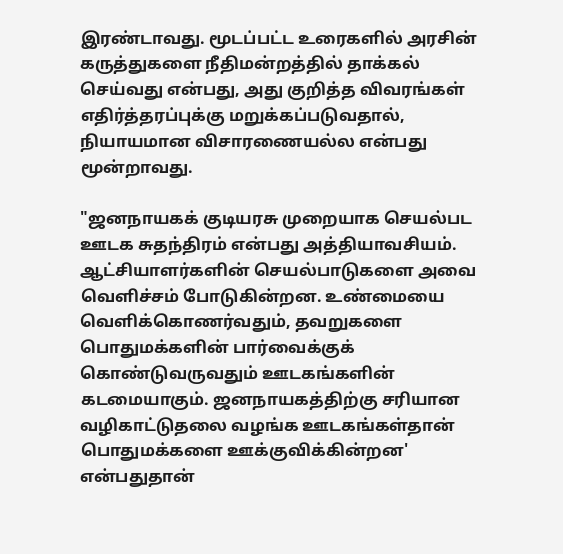இரண்டாவது. மூடப்பட்ட உரைகளில் அரசின் கருத்துகளை நீதிமன்றத்தில் தாக்கல் செய்வது என்பது, அது குறித்த விவரங்கள் எதிர்த்தரப்புக்கு மறுக்கப்படுவதால், நியாயமான விசாரணையல்ல என்பது மூன்றாவது.

"ஜனநாயகக் குடியரசு முறையாக செயல்பட ஊடக சுதந்திரம் என்பது அத்தியாவசியம். ஆட்சியாளர்களின் செயல்பாடுகளை அவை வெளிச்சம் போடுகின்றன. உண்மையை வெளிக்கொணர்வதும், தவறுகளை பொதுமக்களின் பார்வைக்குக் கொண்டுவருவதும் ஊடகங்களின் கடமையாகும். ஜனநாயகத்திற்கு சரியான வழிகாட்டுதலை வழங்க ஊடகங்கள்தான் பொதுமக்களை ஊக்குவிக்கின்றன' என்பதுதான்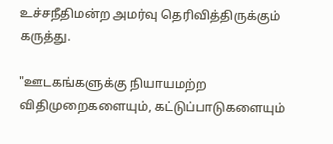உச்சநீதிமன்ற அமர்வு தெரிவித்திருக்கும் கருத்து.

"ஊடகங்களுக்கு நியாயமற்ற விதிமுறைகளையும், கட்டுப்பாடுகளையும்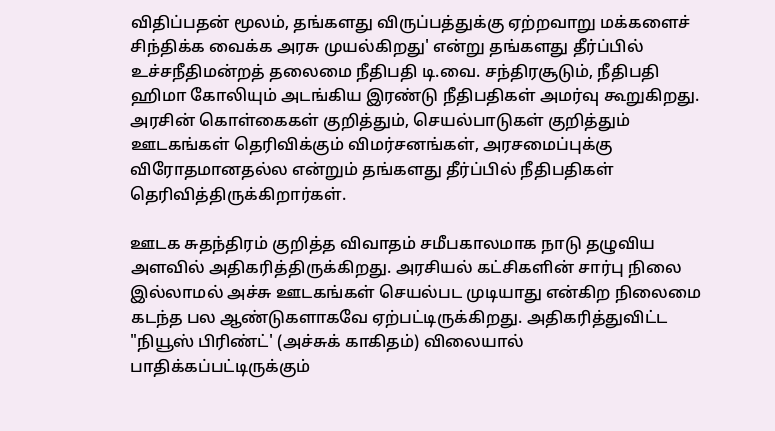விதிப்பதன் மூலம், தங்களது விருப்பத்துக்கு ஏற்றவாறு மக்களைச் சிந்திக்க வைக்க அரசு முயல்கிறது' என்று தங்களது தீர்ப்பில் உச்சநீதிமன்றத் தலைமை நீதிபதி டி.வை. சந்திரசூடும், நீதிபதி ஹிமா கோலியும் அடங்கிய இரண்டு நீதிபதிகள் அமர்வு கூறுகிறது. அரசின் கொள்கைகள் குறித்தும், செயல்பாடுகள் குறித்தும் ஊடகங்கள் தெரிவிக்கும் விமர்சனங்கள், அரசமைப்புக்கு விரோதமானதல்ல என்றும் தங்களது தீர்ப்பில் நீதிபதிகள் தெரிவித்திருக்கிறார்கள்.

ஊடக சுதந்திரம் குறித்த விவாதம் சமீபகாலமாக நாடு தழுவிய அளவில் அதிகரித்திருக்கிறது. அரசியல் கட்சிகளின் சார்பு நிலை இல்லாமல் அச்சு ஊடகங்கள் செயல்பட முடியாது என்கிற நிலைமை கடந்த பல ஆண்டுகளாகவே ஏற்பட்டிருக்கிறது. அதிகரித்துவிட்ட "நியூஸ் பிரிண்ட்' (அச்சுக் காகிதம்) விலையால் பாதிக்கப்பட்டிருக்கும்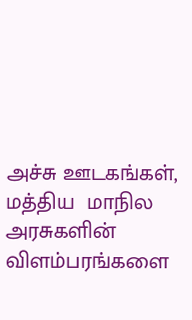அச்சு ஊடகங்கள், மத்திய  மாநில அரசுகளின் விளம்பரங்களை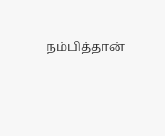நம்பித்தான்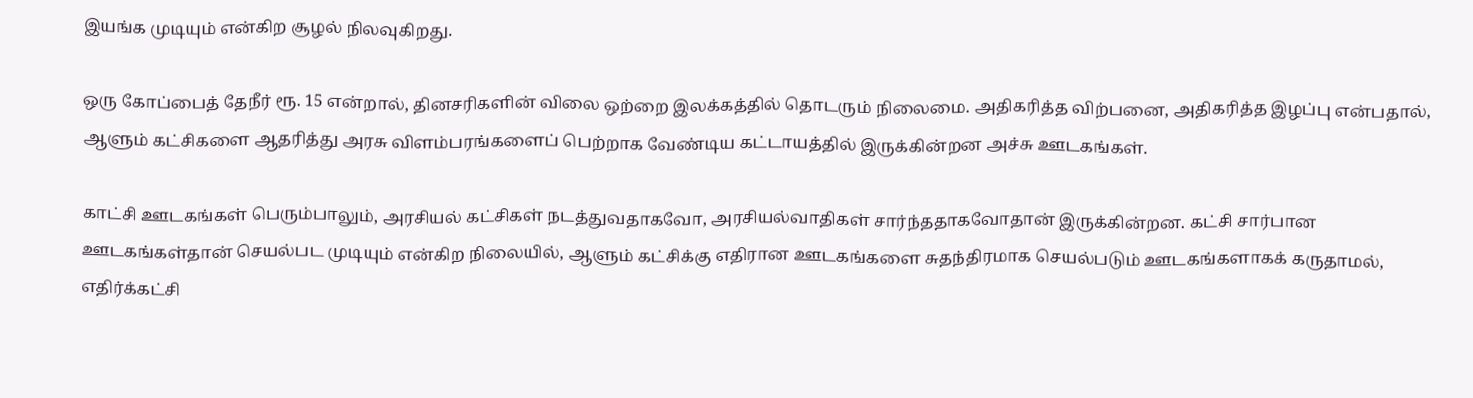இயங்க முடியும் என்கிற சூழல் நிலவுகிறது.

ஒரு கோப்பைத் தேநீர் ரூ. 15 என்றால், தினசரிகளின் விலை ஒற்றை இலக்கத்தில் தொடரும் நிலைமை. அதிகரித்த விற்பனை, அதிகரித்த இழப்பு என்பதால், ஆளும் கட்சிகளை ஆதரித்து அரசு விளம்பரங்களைப் பெற்றாக வேண்டிய கட்டாயத்தில் இருக்கின்றன அச்சு ஊடகங்கள்.

காட்சி ஊடகங்கள் பெரும்பாலும், அரசியல் கட்சிகள் நடத்துவதாகவோ, அரசியல்வாதிகள் சார்ந்ததாகவோதான் இருக்கின்றன. கட்சி சார்பான ஊடகங்கள்தான் செயல்பட முடியும் என்கிற நிலையில், ஆளும் கட்சிக்கு எதிரான ஊடகங்களை சுதந்திரமாக செயல்படும் ஊடகங்களாகக் கருதாமல், எதிர்க்கட்சி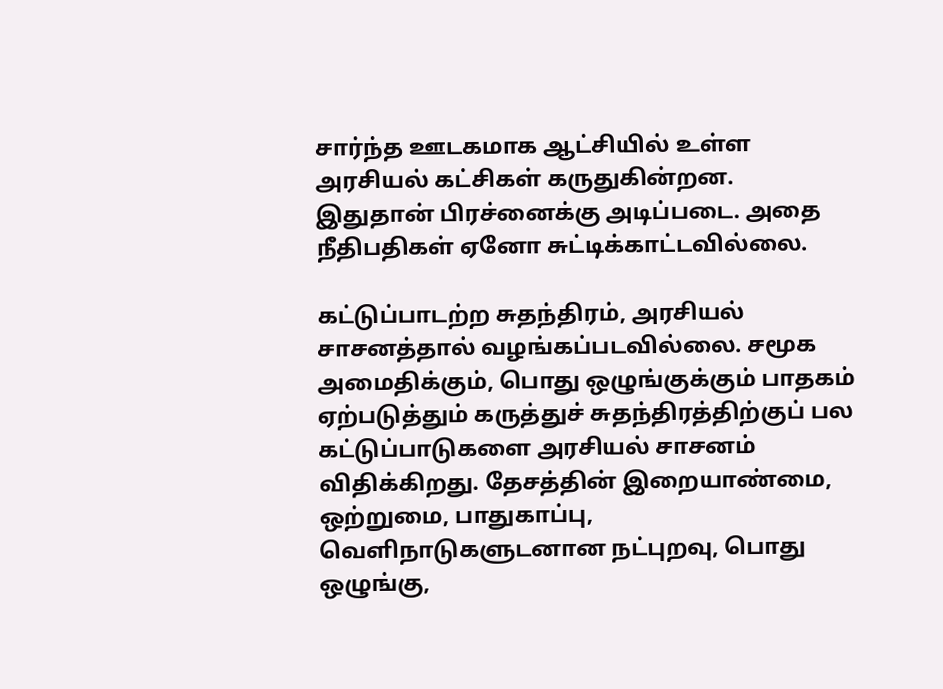சார்ந்த ஊடகமாக ஆட்சியில் உள்ள அரசியல் கட்சிகள் கருதுகின்றன. இதுதான் பிரச்னைக்கு அடிப்படை. அதை நீதிபதிகள் ஏனோ சுட்டிக்காட்டவில்லை.

கட்டுப்பாடற்ற சுதந்திரம், அரசியல் சாசனத்தால் வழங்கப்படவில்லை. சமூக அமைதிக்கும், பொது ஒழுங்குக்கும் பாதகம் ஏற்படுத்தும் கருத்துச் சுதந்திரத்திற்குப் பல கட்டுப்பாடுகளை அரசியல் சாசனம் விதிக்கிறது. தேசத்தின் இறையாண்மை, ஒற்றுமை, பாதுகாப்பு, வெளிநாடுகளுடனான நட்புறவு, பொது ஒழுங்கு,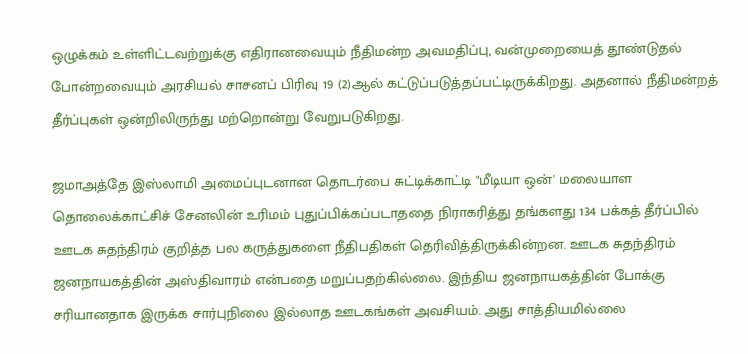ஒழுக்கம் உள்ளிட்டவற்றுக்கு எதிரானவையும் நீதிமன்ற அவமதிப்பு, வன்முறையைத் தூண்டுதல் போன்றவையும் அரசியல் சாசனப் பிரிவு 19 (2)ஆல் கட்டுப்படுத்தப்பட்டிருக்கிறது. அதனால் நீதிமன்றத் தீர்ப்புகள் ஒன்றிலிருந்து மற்றொன்று வேறுபடுகிறது.

ஜமாஅத்தே இஸ்லாமி அமைப்புடனான தொடர்பை சுட்டிக்காட்டி "மீடியா ஒன்' மலையாள தொலைக்காட்சிச் சேனலின் உரிமம் புதுப்பிக்கப்படாததை நிராகரித்து தங்களது 134 பக்கத் தீர்ப்பில் ஊடக சுதந்திரம் குறித்த பல கருத்துகளை நீதிபதிகள் தெரிவித்திருக்கின்றன. ஊடக சுதந்திரம் ஜனநாயகத்தின் அஸ்திவாரம் என்பதை மறுப்பதற்கில்லை. இந்திய ஜனநாயகத்தின் போக்கு சரியானதாக இருக்க சார்புநிலை இல்லாத ஊடகங்கள் அவசியம். அது சாத்தியமில்லை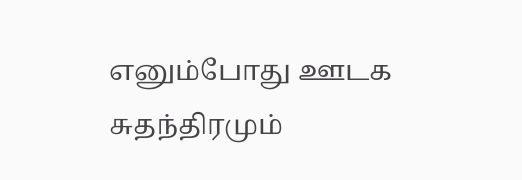எனும்போது ஊடக சுதந்திரமும்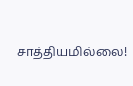சாத்தியமில்லை!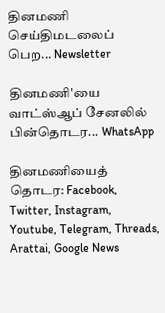தினமணி செய்திமடலைப் பெற... Newsletter

தினமணி'யை வாட்ஸ்ஆப் சேனலில் பின்தொடர... WhatsApp

தினமணியைத் தொடர: Facebook, Twitter, Instagram, Youtube, Telegram, Threads, Arattai, Google News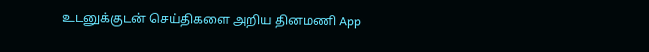உடனுக்குடன் செய்திகளை அறிய தினமணி App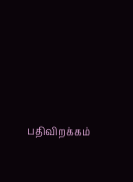பதிவிறக்கம்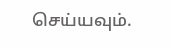செய்யவும்.